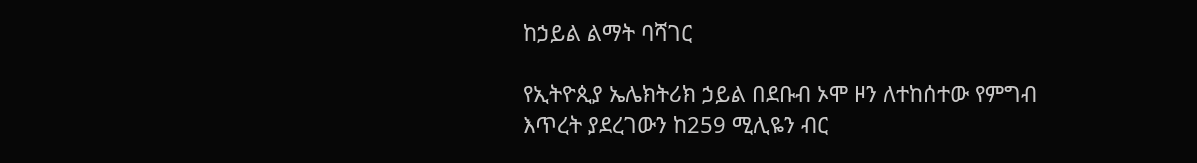ከኃይል ልማት ባሻገር

የኢትዮጲያ ኤሌክትሪክ ኃይል በደቡብ ኦሞ ዞን ለተከሰተው የምግብ እጥረት ያደረገውን ከ259 ሚሊዬን ብር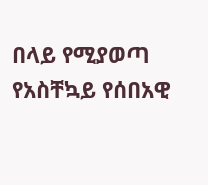በላይ የሚያወጣ የአስቸኳይ የሰበአዊ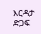እርዳታ ድጋፍ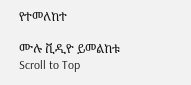የተመለከተ

ሙሉ ቪዲዮ ይመልከቱ
Scroll to Top